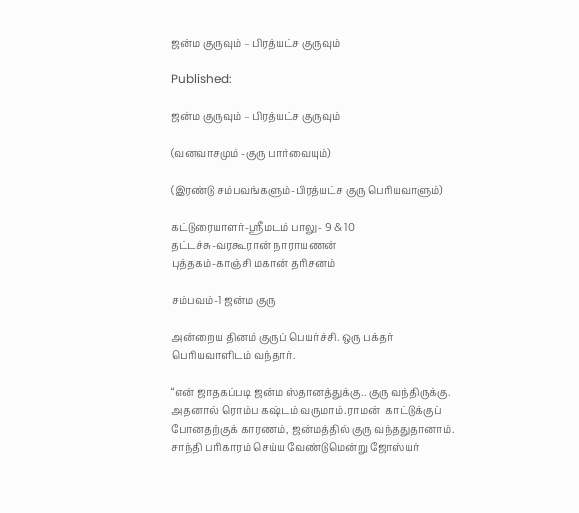ஜன்ம குருவும் – பிரத்யட்ச குருவும்

Published:

ஜன்ம குருவும் – பிரத்யட்ச குருவும்

(வனவாசமும் -குரு பார்வையும்)

(இரண்டு சம்பவங்களும்-பிரத்யட்ச குரு பெரியவாளும்)

கட்டுரையாளர்-ஸ்ரீமடம் பாலு- 9 & 10
தட்டச்சு-வரகூரான் நாராயணன்
புத்தகம்-காஞ்சி மகான் தரிசனம்

சம்பவம்-1 ஜன்ம குரு

அன்றைய தினம் குருப் பெயர்ச்சி. ஒரு பக்தர் பெரியவாளிடம் வந்தார்.

“என் ஜாதகப்படி ஜன்ம ஸ்தானத்துக்கு.. குரு வந்திருக்கு. அதனால் ரொம்ப கஷ்டம் வருமாம்.ராமன்  காட்டுக்குப் போனதற்குக் காரணம், ஜன்மத்தில் குரு வந்ததுதானாம். சாந்தி பரிகாரம் செய்ய வேண்டுமென்று ஜோஸ்யர்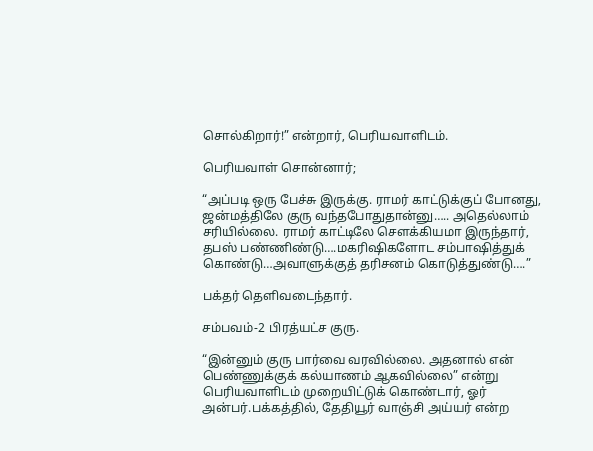சொல்கிறார்!” என்றார், பெரியவாளிடம்.

பெரியவாள் சொன்னார்;

“அப்படி ஒரு பேச்சு இருக்கு. ராமர் காட்டுக்குப் போனது, ஜன்மத்திலே குரு வந்தபோதுதான்னு….. அதெல்லாம் சரியில்லை. ராமர் காட்டிலே சௌக்கியமா இருந்தார், தபஸ் பண்ணிண்டு….மகரிஷிகளோட சம்பாஷித்துக் கொண்டு…அவாளுக்குத் தரிசனம் கொடுத்துண்டு….”

பக்தர் தெளிவடைந்தார்.

சம்பவம்-2 பிரத்யட்ச குரு.

“இன்னும் குரு பார்வை வரவில்லை. அதனால் என் பெண்ணுக்குக் கல்யாணம் ஆகவில்லை” என்று பெரியவாளிடம் முறையிட்டுக் கொண்டார், ஓர் அன்பர்.பக்கத்தில், தேதியூர் வாஞ்சி அய்யர் என்ற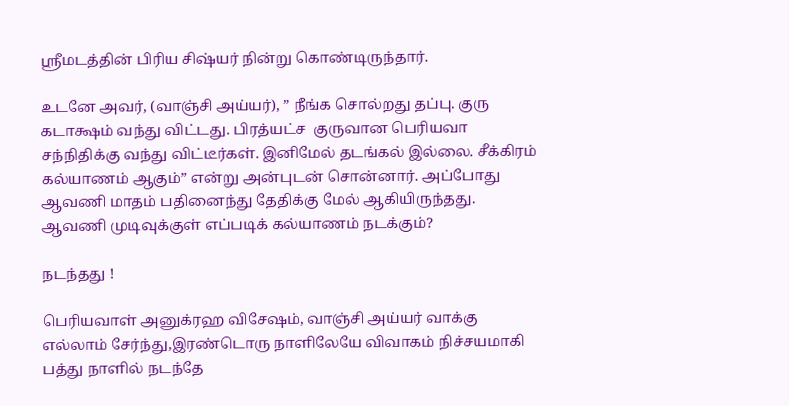ஸ்ரீமடத்தின் பிரிய சிஷ்யர் நின்று கொண்டிருந்தார்.

உடனே அவர், (வாஞ்சி அய்யர்), ” நீங்க சொல்றது தப்பு. குரு கடாக்ஷம் வந்து விட்டது. பிரத்யட்ச  குருவான பெரியவா சந்நிதிக்கு வந்து விட்டீர்கள். இனிமேல் தடங்கல் இல்லை. சீக்கிரம் கல்யாணம் ஆகும்” என்று அன்புடன் சொன்னார். அப்போது ஆவணி மாதம் பதினைந்து தேதிக்கு மேல் ஆகியிருந்தது. ஆவணி முடிவுக்குள் எப்படிக் கல்யாணம் நடக்கும்?

நடந்தது !

பெரியவாள் அனுக்ரஹ விசேஷம், வாஞ்சி அய்யர் வாக்கு எல்லாம் சேர்ந்து,இரண்டொரு நாளிலேயே விவாகம் நிச்சயமாகி பத்து நாளில் நடந்தே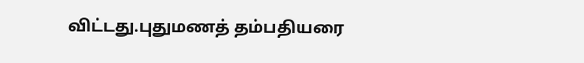விட்டது.புதுமணத் தம்பதியரை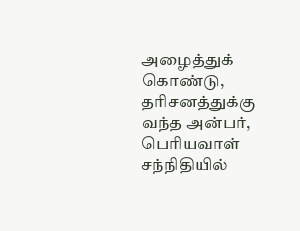அழைத்துக் கொண்டு, தரிசனத்துக்கு வந்த அன்பர், பெரியவாள் சந்நிதியில்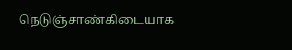நெடுஞ்சாண்கிடையாக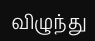விழுந்து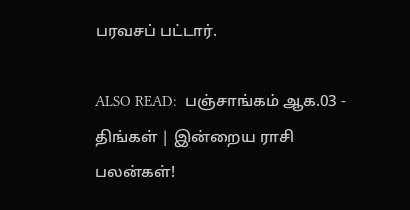பரவசப் பட்டார்.

ALSO READ:  பஞ்சாங்கம் ஆக.03 - திங்கள் | இன்றைய ராசி பலன்கள்!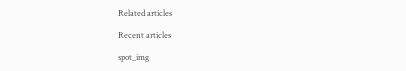Related articles

Recent articles

spot_img